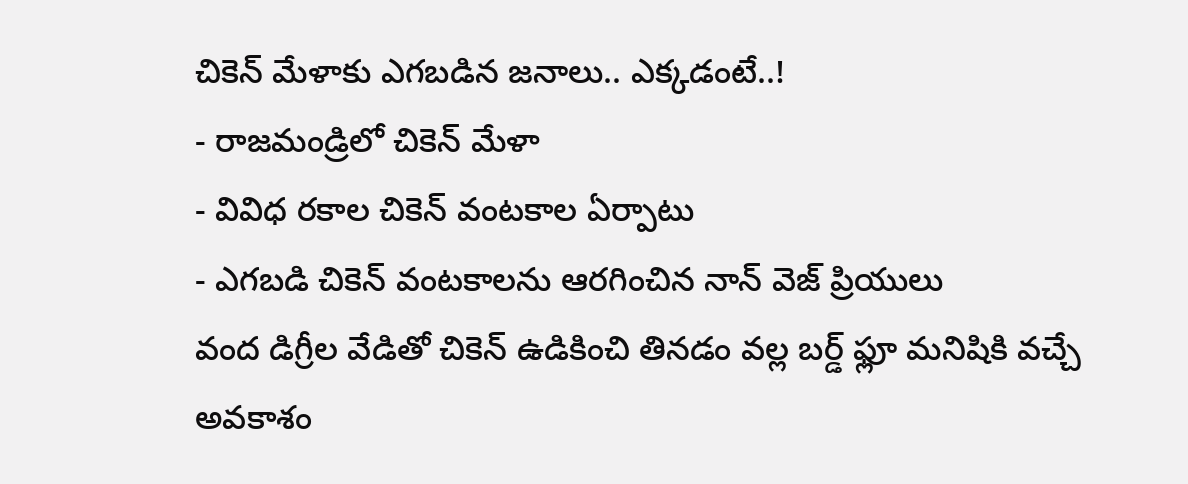చికెన్ మేళాకు ఎగబడిన జనాలు.. ఎక్కడంటే..!
- రాజమండ్రిలో చికెన్ మేళా
- వివిధ రకాల చికెన్ వంటకాల ఏర్పాటు
- ఎగబడి చికెన్ వంటకాలను ఆరగించిన నాన్ వెజ్ ప్రియులు
వంద డిగ్రీల వేడితో చికెన్ ఉడికించి తినడం వల్ల బర్డ్ ఫ్లూ మనిషికి వచ్చే అవకాశం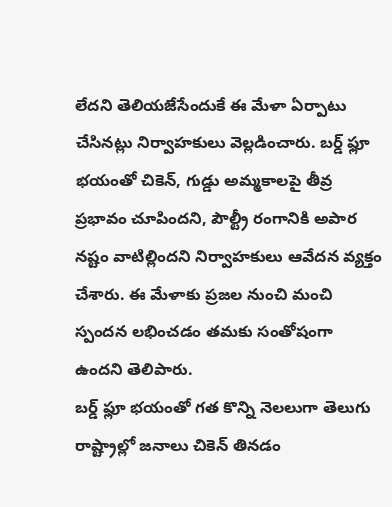లేదని తెలియజేసేందుకే ఈ మేళా ఏర్పాటు చేసినట్లు నిర్వాహకులు వెల్లడించారు. బర్డ్ ఫ్లూ భయంతో చికెన్, గుడ్డు అమ్మకాలపై తీవ్ర ప్రభావం చూపిందని, పౌల్ట్రీ రంగానికి అపార నష్టం వాటిల్లిందని నిర్వాహకులు ఆవేదన వ్యక్తం చేశారు. ఈ మేళాకు ప్రజల నుంచి మంచి స్పందన లభించడం తమకు సంతోషంగా ఉందని తెలిపారు.
బర్డ్ ఫ్లూ భయంతో గత కొన్ని నెలలుగా తెలుగు రాష్ట్రాల్లో జనాలు చికెన్ తినడం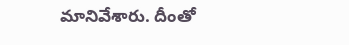మానివేశారు. దీంతో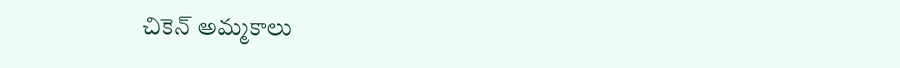చికెన్ అమ్మకాలు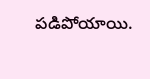పడిపోయాయి.